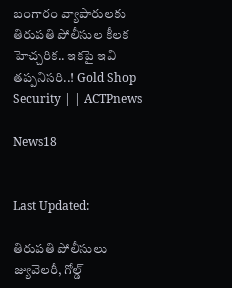బంగారం వ్యాపారులకు తిరుపతి పోలీసుల కీలక హెచ్చరిక.. ఇకపై ఇవి తప్పనిసరి..! Gold Shop Security | | ACTPnews

News18


Last Updated:

తిరుపతి పోలీసులు జ్యువెలరీ, గోల్డ్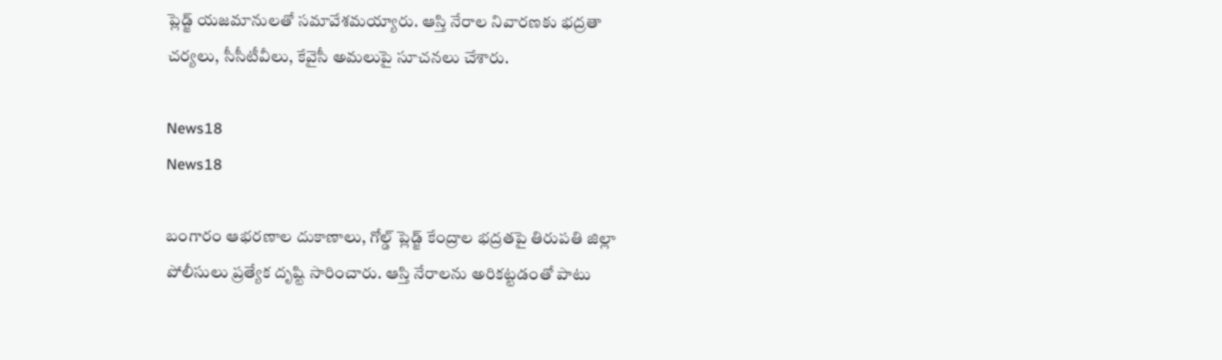ప్లెడ్జ్ యజమానులతో సమావేశమయ్యారు. ఆస్తి నేరాల నివారణకు భద్రతా చర్యలు, సీసీటీవీలు, కేవైసీ అమలుపై సూచనలు చేశారు.

News18
News18

బంగారం ఆభరణాల దుకాణాలు, గోల్డ్ ప్లెడ్జ్ కేంద్రాల భద్రతపై తిరుపతి జిల్లా పోలీసులు ప్రత్యేక దృష్టి సారించారు. ఆస్తి నేరాలను అరికట్టడంతో పాటు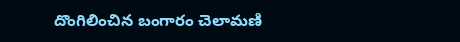దొంగిలించిన బంగారం చెలామణి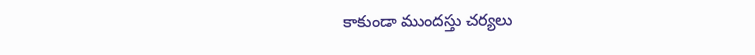కాకుండా ముందస్తు చర్యలు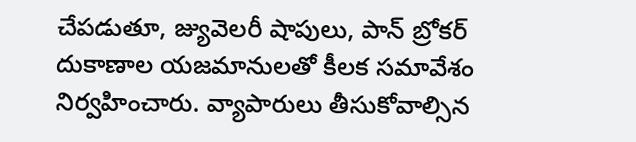చేపడుతూ, జ్యువెలరీ షాపులు, పాన్ బ్రోకర్ దుకాణాల యజమానులతో కీలక సమావేశం నిర్వహించారు. వ్యాపారులు తీసుకోవాల్సిన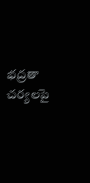భద్రతా చర్యలపై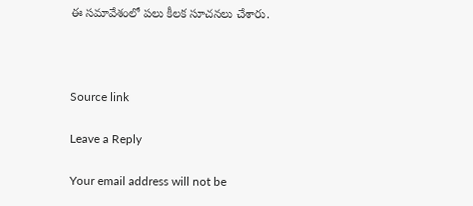ఈ సమావేశంలో పలు కీలక సూచనలు చేశారు.



Source link

Leave a Reply

Your email address will not be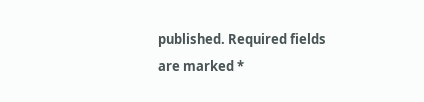published. Required fields are marked *